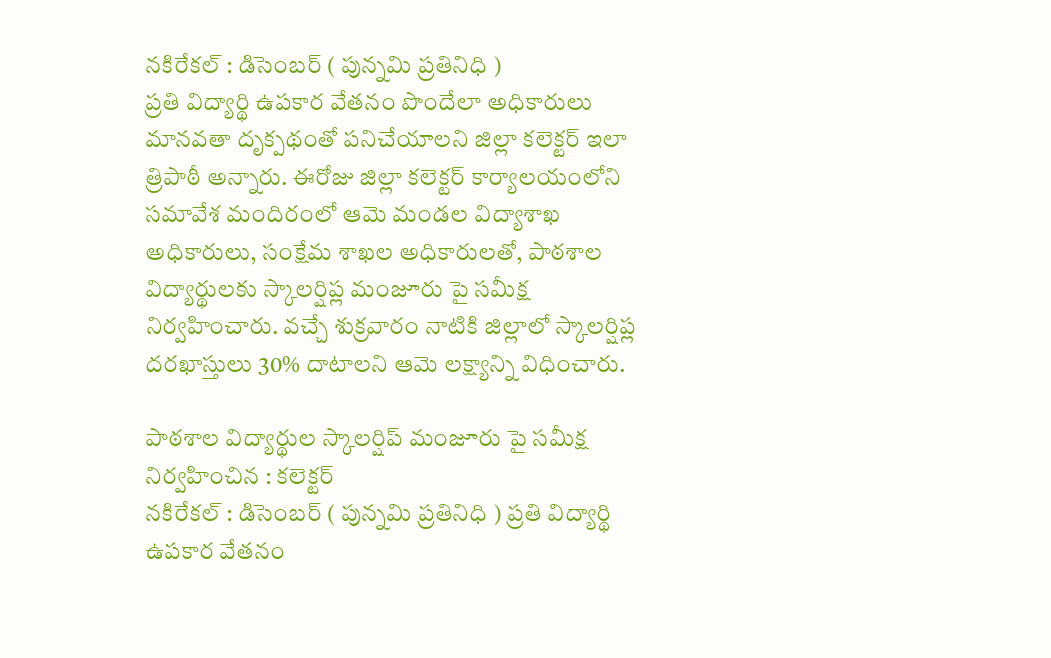నకిరేకల్ : డిసెంబర్ ( పున్నమి ప్రతినిధి )
ప్రతి విద్యార్థి ఉపకార వేతనం పొందేలా అధికారులు మానవతా దృక్పథంతో పనిచేయాలని జిల్లా కలెక్టర్ ఇలా త్రిపాఠీ అన్నారు. ఈరోజు జిల్లా కలెక్టర్ కార్యాలయంలోని సమావేశ మందిరంలో ఆమె మండల విద్యాశాఖ అధికారులు, సంక్షేమ శాఖల అధికారులతో, పాఠశాల విద్యార్థులకు స్కాలర్షిప్ల మంజూరు పై సమీక్ష నిర్వహించారు. వచ్చే శుక్రవారం నాటికి జిల్లాలో స్కాలర్షిప్ల దరఖాస్తులు 30% దాటాలని ఆమె లక్ష్యాన్ని విధించారు.

పాఠశాల విద్యార్థుల స్కాలర్షిప్ మంజూరు పై సమీక్ష నిర్వహించిన : కలెక్టర్
నకిరేకల్ : డిసెంబర్ ( పున్నమి ప్రతినిధి ) ప్రతి విద్యార్థి ఉపకార వేతనం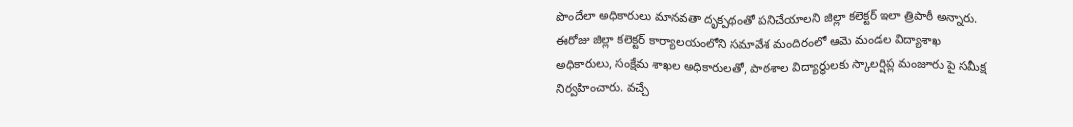పొందేలా అధికారులు మానవతా దృక్పథంతో పనిచేయాలని జిల్లా కలెక్టర్ ఇలా త్రిపాఠీ అన్నారు. ఈరోజు జిల్లా కలెక్టర్ కార్యాలయంలోని సమావేశ మందిరంలో ఆమె మండల విద్యాశాఖ అధికారులు, సంక్షేమ శాఖల అధికారులతో, పాఠశాల విద్యార్థులకు స్కాలర్షిప్ల మంజూరు పై సమీక్ష నిర్వహించారు. వచ్చే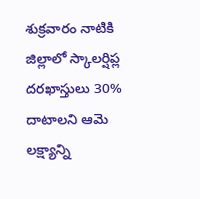శుక్రవారం నాటికి జిల్లాలో స్కాలర్షిప్ల దరఖాస్తులు 30% దాటాలని ఆమె లక్ష్యాన్ని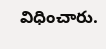విధించారు.